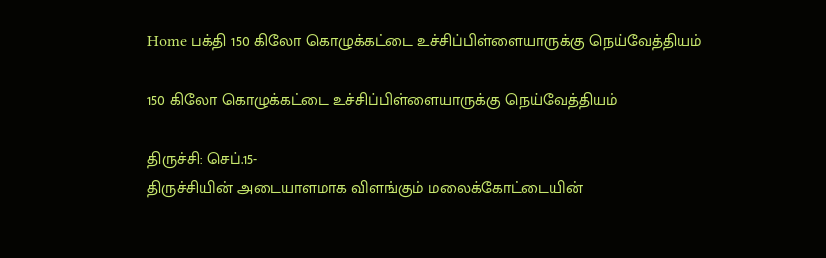Home பக்தி 150 கிலோ கொழுக்கட்டை உச்சிப்பிள்ளையாருக்கு நெய்வேத்தியம்

150 கிலோ கொழுக்கட்டை உச்சிப்பிள்ளையாருக்கு நெய்வேத்தியம்

திருச்சி: செப்.15-
திருச்சியின் அடையாளமாக விளங்கும் மலைக்கோட்டையின்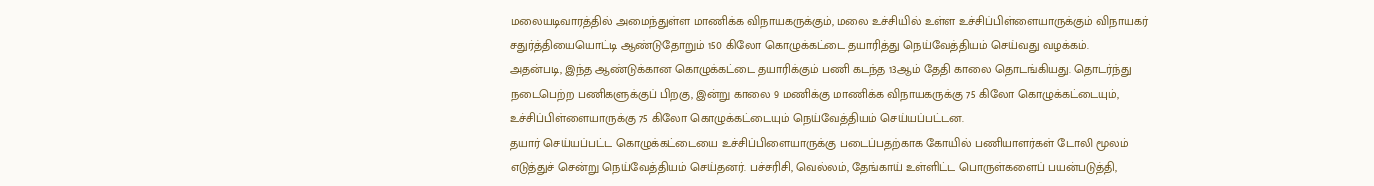மலையடிவாரத்தில் அமைந்துள்ள மாணிக்க விநாயகருக்கும், மலை உச்சியில் உள்ள உச்சிப்பிள்ளையாருக்கும் விநாயகர் சதுர்த்தியையொட்டி ஆண்டுதோறும் 150 கிலோ கொழுக்கட்டை தயாரித்து நெய்வேத்தியம் செய்வது வழக்கம்.
அதன்படி, இந்த ஆண்டுக்கான கொழுக்கட்டை தயாரிக்கும் பணி கடந்த 13ஆம் தேதி காலை தொடங்கியது. தொடர்ந்து நடைபெற்ற பணிகளுக்குப் பிறகு, இன்று காலை 9 மணிக்கு மாணிக்க விநாயகருக்கு 75 கிலோ கொழுக்கட்டையும், உச்சிப்பிள்ளையாருக்கு 75 கிலோ கொழுக்கட்டையும் நெய்வேத்தியம் செய்யப்பட்டன.
தயார் செய்யப்பட்ட கொழுக்கட்டையை உச்சிப்பிளையாருக்கு படைப்பதற்காக கோயில் பணியாளர்கள் டோலி மூலம் எடுத்துச் சென்று நெய்வேத்தியம் செய்தனர். பச்சரிசி, வெல்லம், தேங்காய் உள்ளிட்ட பொருள்களைப் பயன்படுத்தி,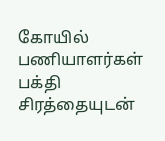கோயில் பணியாளர்கள் பக்தி சிரத்தையுடன்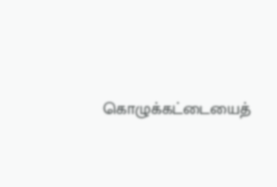கொழுக்கட்டையைத்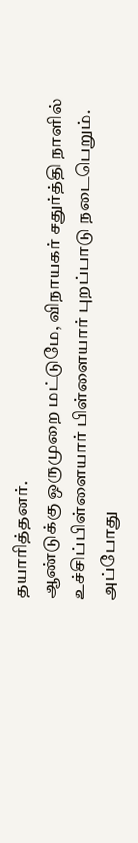தயாரித்தனர்.
ஆண்டுக்கு ஒருமுறை மட்டுமே, விநாயகர் சதுர்த்தி நாளில் உச்சிப்பிள்ளையார் பிள்ளையார் புறப்பாடு நடைபெறும். அப்போது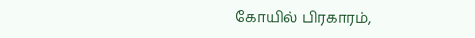கோயில் பிரகாரம்,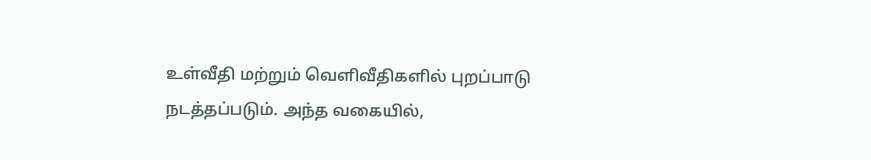உள்வீதி மற்றும் வெளிவீதிகளில் புறப்பாடு நடத்தப்படும். அந்த வகையில்,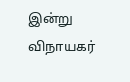இன்று விநாயகர்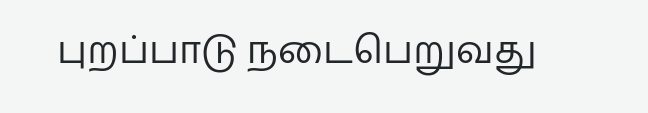புறப்பாடு நடைபெறுவது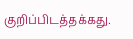குறிப்பிடத்தக்கது.